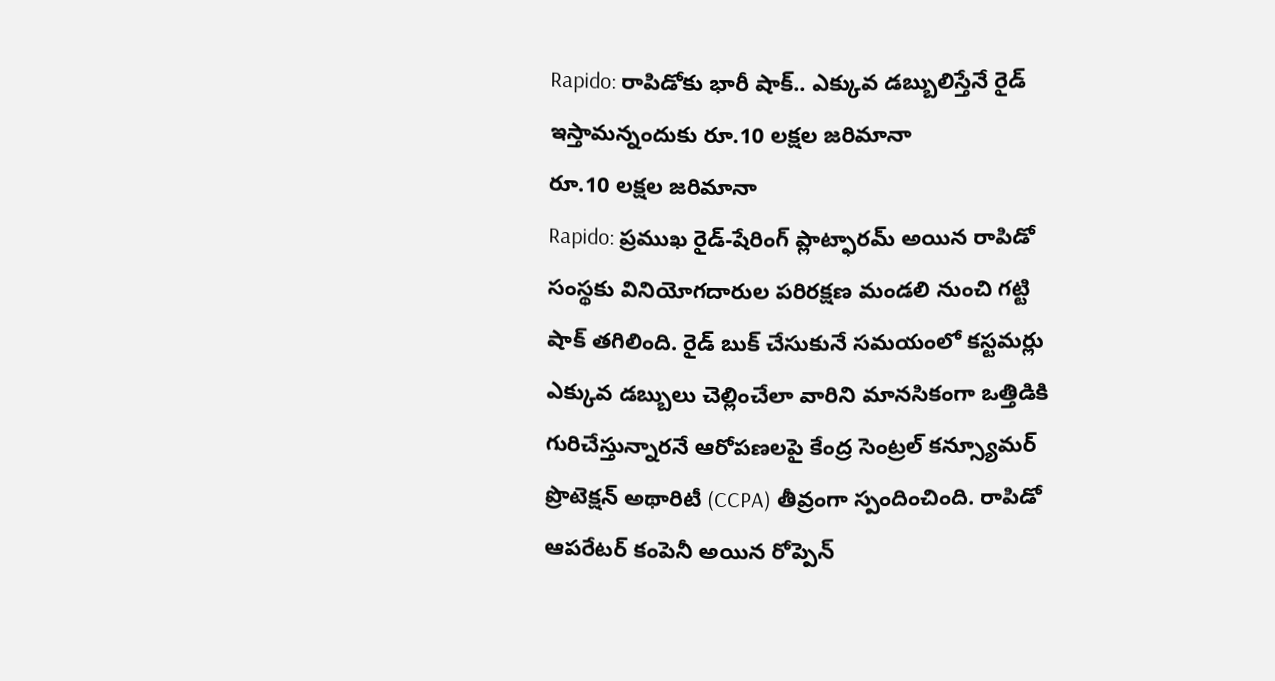Rapido: రాపిడోకు భారీ షాక్.. ఎక్కువ డబ్బులిస్తేనే రైడ్ ఇస్తామన్నందుకు రూ.10 లక్షల జరిమానా
రూ.10 లక్షల జరిమానా
Rapido: ప్రముఖ రైడ్-షేరింగ్ ప్లాట్ఫారమ్ అయిన రాపిడో సంస్థకు వినియోగదారుల పరిరక్షణ మండలి నుంచి గట్టి షాక్ తగిలింది. రైడ్ బుక్ చేసుకునే సమయంలో కస్టమర్లు ఎక్కువ డబ్బులు చెల్లించేలా వారిని మానసికంగా ఒత్తిడికి గురిచేస్తున్నారనే ఆరోపణలపై కేంద్ర సెంట్రల్ కన్స్యూమర్ ప్రొటెక్షన్ అథారిటీ (CCPA) తీవ్రంగా స్పందించింది. రాపిడో ఆపరేటర్ కంపెనీ అయిన రోప్పెన్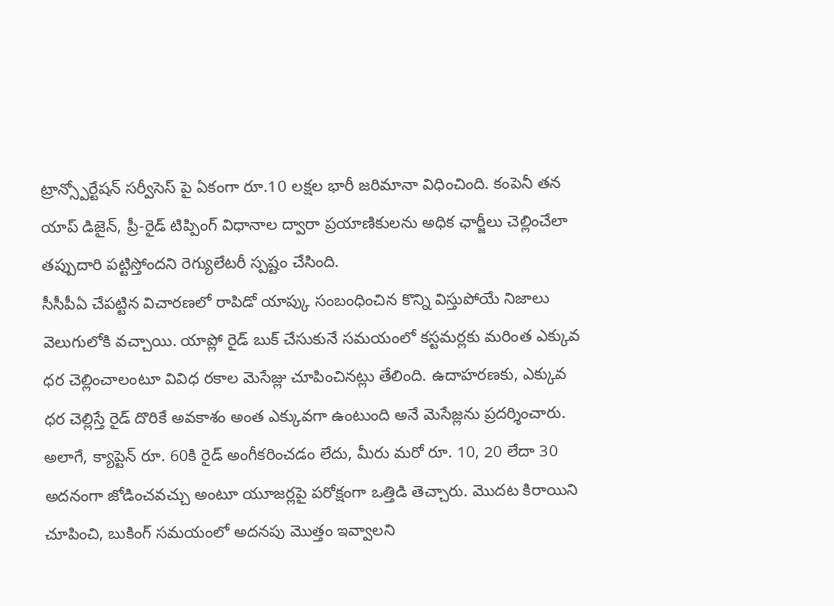ట్రాన్స్పోర్టేషన్ సర్వీసెస్ పై ఏకంగా రూ.10 లక్షల భారీ జరిమానా విధించింది. కంపెనీ తన యాప్ డిజైన్, ప్రీ-రైడ్ టిప్పింగ్ విధానాల ద్వారా ప్రయాణికులను అధిక ఛార్జీలు చెల్లించేలా తప్పుదారి పట్టిస్తోందని రెగ్యులేటరీ స్పష్టం చేసింది.
సీసీపీఏ చేపట్టిన విచారణలో రాపిడో యాప్కు సంబంధించిన కొన్ని విస్తుపోయే నిజాలు వెలుగులోకి వచ్చాయి. యాప్లో రైడ్ బుక్ చేసుకునే సమయంలో కస్టమర్లకు మరింత ఎక్కువ ధర చెల్లించాలంటూ వివిధ రకాల మెసేజ్లు చూపించినట్లు తేలింది. ఉదాహరణకు, ఎక్కువ ధర చెల్లిస్తే రైడ్ దొరికే అవకాశం అంత ఎక్కువగా ఉంటుంది అనే మెసేజ్లను ప్రదర్శించారు. అలాగే, క్యాప్టెన్ రూ. 60కి రైడ్ అంగీకరించడం లేదు, మీరు మరో రూ. 10, 20 లేదా 30 అదనంగా జోడించవచ్చు అంటూ యూజర్లపై పరోక్షంగా ఒత్తిడి తెచ్చారు. మొదట కిరాయిని చూపించి, బుకింగ్ సమయంలో అదనపు మొత్తం ఇవ్వాలని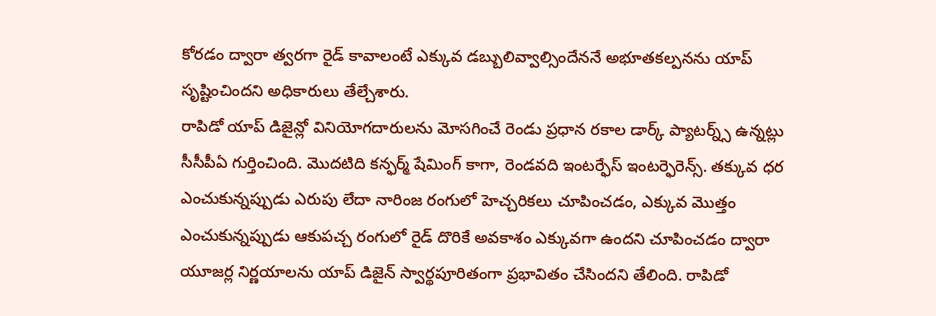కోరడం ద్వారా త్వరగా రైడ్ కావాలంటే ఎక్కువ డబ్బులివ్వాల్సిందేననే అభూతకల్పనను యాప్ సృష్టించిందని అధికారులు తేల్చేశారు.
రాపిడో యాప్ డిజైన్లో వినియోగదారులను మోసగించే రెండు ప్రధాన రకాల డార్క్ ప్యాటర్న్స్ ఉన్నట్లు సీసీపీఏ గుర్తించింది. మొదటిది కన్ఫర్మ్ షేమింగ్ కాగా, రెండవది ఇంటర్ఫేస్ ఇంటర్ఫెరెన్స్. తక్కువ ధర ఎంచుకున్నప్పుడు ఎరుపు లేదా నారింజ రంగులో హెచ్చరికలు చూపించడం, ఎక్కువ మొత్తం ఎంచుకున్నప్పుడు ఆకుపచ్చ రంగులో రైడ్ దొరికే అవకాశం ఎక్కువగా ఉందని చూపించడం ద్వారా యూజర్ల నిర్ణయాలను యాప్ డిజైన్ స్వార్థపూరితంగా ప్రభావితం చేసిందని తేలింది. రాపిడో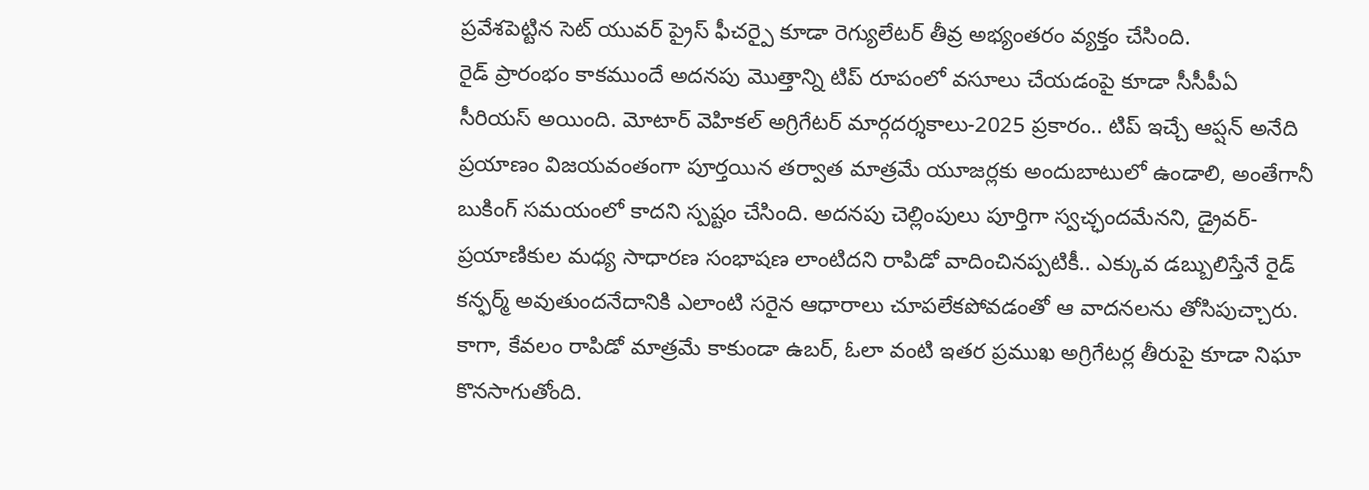ప్రవేశపెట్టిన సెట్ యువర్ ప్రైస్ ఫీచర్పై కూడా రెగ్యులేటర్ తీవ్ర అభ్యంతరం వ్యక్తం చేసింది.
రైడ్ ప్రారంభం కాకముందే అదనపు మొత్తాన్ని టిప్ రూపంలో వసూలు చేయడంపై కూడా సీసీపీఏ సీరియస్ అయింది. మోటార్ వెహికల్ అగ్రిగేటర్ మార్గదర్శకాలు-2025 ప్రకారం.. టిప్ ఇచ్చే ఆప్షన్ అనేది ప్రయాణం విజయవంతంగా పూర్తయిన తర్వాత మాత్రమే యూజర్లకు అందుబాటులో ఉండాలి, అంతేగానీ బుకింగ్ సమయంలో కాదని స్పష్టం చేసింది. అదనపు చెల్లింపులు పూర్తిగా స్వచ్ఛందమేనని, డ్రైవర్-ప్రయాణికుల మధ్య సాధారణ సంభాషణ లాంటిదని రాపిడో వాదించినప్పటికీ.. ఎక్కువ డబ్బులిస్తేనే రైడ్ కన్ఫర్మ్ అవుతుందనేదానికి ఎలాంటి సరైన ఆధారాలు చూపలేకపోవడంతో ఆ వాదనలను తోసిపుచ్చారు. కాగా, కేవలం రాపిడో మాత్రమే కాకుండా ఉబర్, ఓలా వంటి ఇతర ప్రముఖ అగ్రిగేటర్ల తీరుపై కూడా నిఘా కొనసాగుతోంది.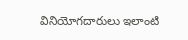వినియోగదారులు ఇలాంటి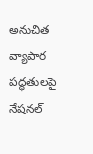అనుచిత వ్యాపార పద్ధతులపై నేషనల్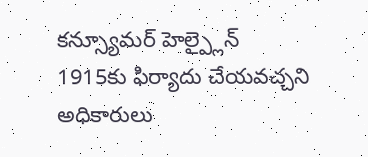కన్స్యూమర్ హెల్ప్లైన్ 1915కు ఫిర్యాదు చేయవచ్చని అధికారులు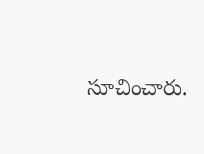సూచించారు.